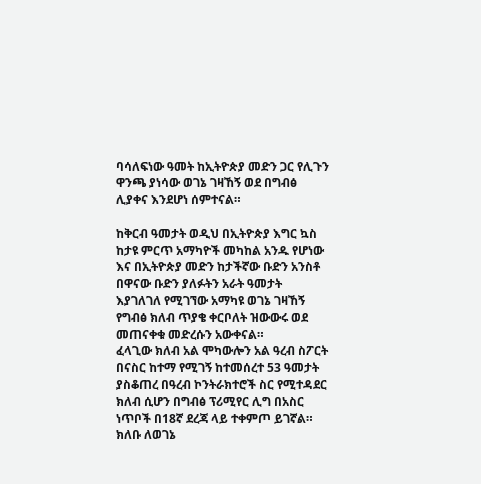ባሳለፍነው ዓመት ከኢትዮጵያ መድን ጋር የሊጉን ዋንጫ ያነሳው ወገኔ ገዛኸኝ ወደ በግብፅ ሊያቀና እንደሆነ ሰምተናል።

ከቅርብ ዓመታት ወዲህ በኢትዮጵያ እግር ኳስ ከታዩ ምርጥ አማካዮች መካከል አንዱ የሆነው እና በኢትዮጵያ መድን ከታችኛው ቡድን አንስቶ በዋናው ቡድን ያለፉትን አራት ዓመታት እያገለገለ የሚገኘው አማካዩ ወገኔ ገዛኸኝ የግብፅ ክለብ ጥያቄ ቀርቦለት ዝውውሩ ወደ መጠናቀቁ መድረሱን አውቀናል።
ፈላጊው ክለብ አል ሞካውሎን አል ዓረብ ስፖርት በናስር ከተማ የሚገኝ ከተመሰረተ 53 ዓመታት ያስቆጠረ በዓረብ ኮንትራክተሮች ስር የሚተዳደር ክለብ ሲሆን በግብፅ ፕሪሚየር ሊግ በአስር ነጥቦች በ18ኛ ደረጃ ላይ ተቀምጦ ይገኛል።
ክለቡ ለወገኔ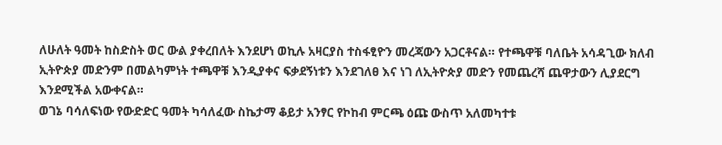ለሁለት ዓመት ከስድስት ወር ውል ያቀረበለት እንደሆነ ወኪሉ አዛርያስ ተስፋፂዮን መረጃውን አጋርቶናል። የተጫዋቹ ባለቤት አሳዳጊው ክለብ ኢትዮጵያ መድንም በመልካምነት ተጫዋቹ እንዲያቀና ፍቃደኝነቱን እንደገለፀ እና ነገ ለኢትዮጵያ መድን የመጨረሻ ጨዋታውን ሊያደርግ እንደሚችል አውቀናል።
ወገኔ ባሳለፍነው የውድድር ዓመት ካሳለፈው ስኬታማ ቆይታ አንፃር የኮከብ ምርጫ ዕጩ ውስጥ አለመካተቱ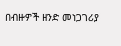በብዙዎች ዘንድ መነጋገሪያ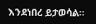እንደነበረ ይታወሳል።